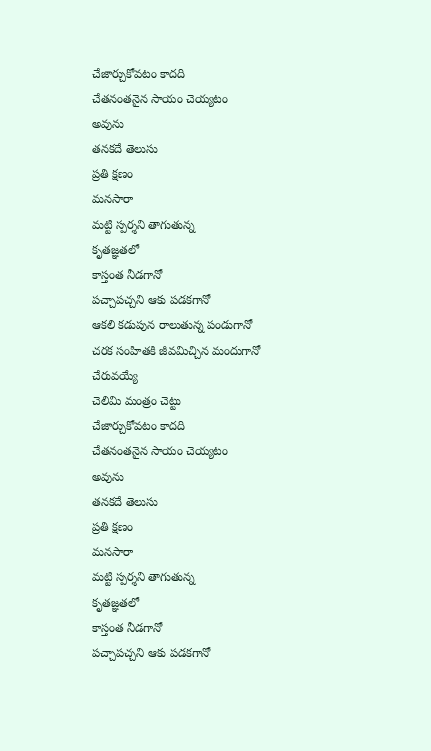చేజార్చుకోవటం కాదది
చేతనంతనైన సాయం చెయ్యటం
అవును
తనకదే తెలుసు
ప్రతి క్షణం
మనసారా
మట్టి స్పర్శని తాగుతున్న
కృతజ్ఞతలో
కాస్తంత నీడగానో
పచ్చాపచ్చని ఆకు పడకగానో
ఆకలి కడుపున రాలుతున్న పండుగానో
చరక సంహితకి జీవమిచ్చిన మందుగానో
చేరువయ్యే
చెలిమి మంత్రం చెట్టు
చేజార్చుకోవటం కాదది
చేతనంతనైన సాయం చెయ్యటం
అవును
తనకదే తెలుసు
ప్రతి క్షణం
మనసారా
మట్టి స్పర్శని తాగుతున్న
కృతజ్ఞతలో
కాస్తంత నీడగానో
పచ్చాపచ్చని ఆకు పడకగానో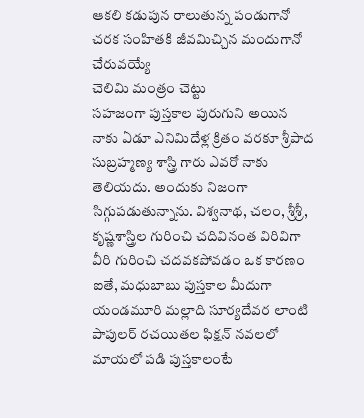ఆకలి కడుపున రాలుతున్న పండుగానో
చరక సంహితకి జీవమిచ్చిన మందుగానో
చేరువయ్యే
చెలిమి మంత్రం చెట్టు
సహజంగా పుస్తకాల పురుగుని అయిన నాకు ఏడూ ఎనిమిదేళ్ల క్రితం వరకూ శ్రీపాద సుబ్రహ్మణ్య శాస్త్రి గారు ఎవరో నాకు తెలియదు. అందుకు నిజంగా సిగ్గుపడుతున్నాను. విశ్వనాథ, చలం, శ్రీశ్రీ, కృష్ణశాస్త్రిల గురించి చదివినంత విరివిగా వీరి గురించి చదవకపోవడం ఒక కారణం ఐతే, మధుబాబు పుస్తకాల మీదుగా యండమూరి మల్లాది సూర్యదేవర లాంటి పాపులర్ రచయితల ఫిక్షన్ నవలలో మాయలో పడి పుస్తకాలంటే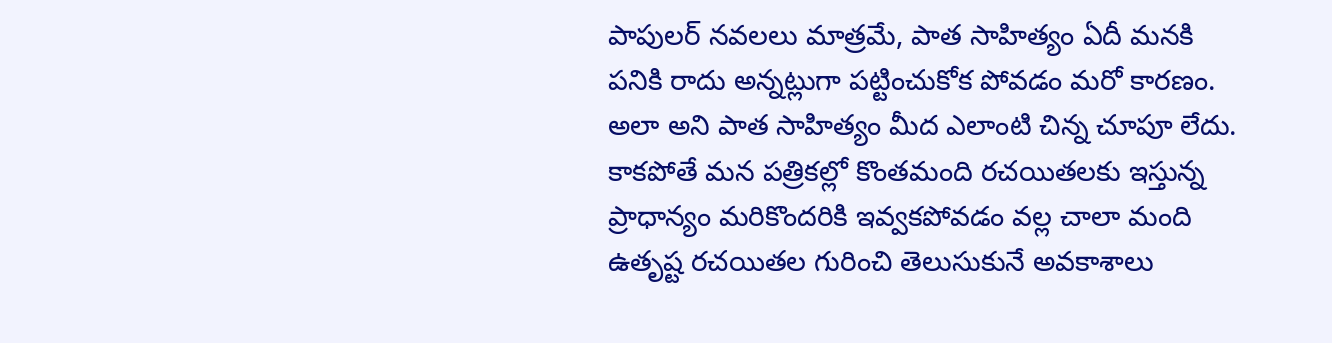పాపులర్ నవలలు మాత్రమే, పాత సాహిత్యం ఏదీ మనకి పనికి రాదు అన్నట్లుగా పట్టించుకోక పోవడం మరో కారణం. అలా అని పాత సాహిత్యం మీద ఎలాంటి చిన్న చూపూ లేదు. కాకపోతే మన పత్రికల్లో కొంతమంది రచయితలకు ఇస్తున్న ప్రాధాన్యం మరికొందరికి ఇవ్వకపోవడం వల్ల చాలా మంది ఉతృష్ట రచయితల గురించి తెలుసుకునే అవకాశాలు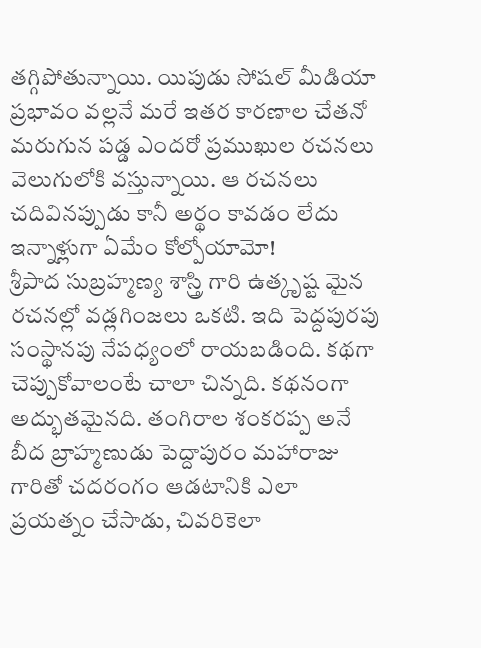తగ్గిపోతున్నాయి. యిపుడు సోషల్ మీడియా ప్రభావం వల్లనే మరే ఇతర కారణాల చేతనో మరుగున పడ్డ ఎందరో ప్రముఖుల రచనలు వెలుగులోకి వస్తున్నాయి. ఆ రచనలు చదివినప్పుడు కానీ అర్థం కావడం లేదు ఇన్నాళ్లుగా ఏమేం కోల్పోయామో!
శ్రీపాద సుబ్రహ్మణ్య శాస్త్రి గారి ఉత్కృష్ట మైన రచనల్లో వడ్లగింజలు ఒకటి. ఇది పెద్దపురపు సంస్థానపు నేపధ్యంలో రాయబడింది. కథగా చెప్పుకోవాలంటే చాలా చిన్నది. కథనంగా అద్భుతమైనది. తంగిరాల శంకరప్ప అనే బీద బ్రాహ్మణుడు పెద్దాపురం మహారాజు గారితో చదరంగం ఆడటానికి ఎలా ప్రయత్నం చేసాడు, చివరికెలా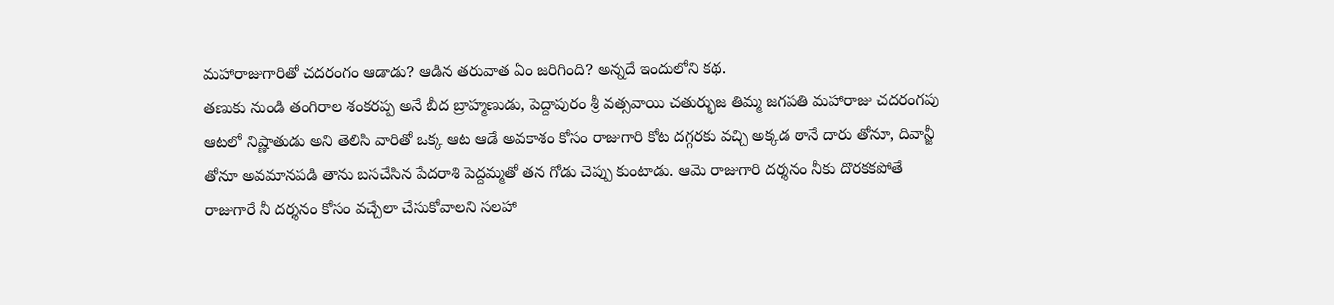మహారాజుగారితో చదరంగం ఆడాడు? ఆడిన తరువాత ఏం జరిగింది? అన్నదే ఇందులోని కథ.
తణుకు నుండి తంగిరాల శంకరప్ప అనే బీద బ్రాహ్మణుడు, పెద్దాపురం శ్రీ వత్సవాయి చతుర్భుజ తిమ్మ జగపతి మహారాజు చదరంగపు ఆటలో నిష్ణాతుడు అని తెలిసి వారితో ఒక్క ఆట ఆడే అవకాశం కోసం రాజుగారి కోట దగ్గరకు వచ్చి అక్కడ ఠానే దారు తోనూ, దివాన్జీ తోనూ అవమానపడి తాను బసచేసిన పేదరాశి పెద్దమ్మతో తన గోడు చెప్పు కుంటాడు. ఆమె రాజుగారి దర్శనం నీకు దొరకకపోతే రాజుగారే నీ దర్శనం కోసం వచ్చేలా చేసుకోవాలని సలహా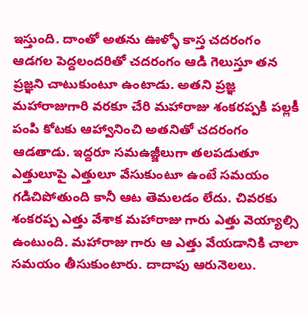ఇస్తుంది. దాంతో అతను ఊళ్ళో కాస్త చదరంగం ఆడగల పెద్దలందరితో చదరంగం ఆడి గెలుస్తూ తన ప్రజ్ఞని చాటుకుంటూ ఉంటాడు. అతని ప్రజ్ఞ మహారాజుగారి వరకూ చేరి మహారాజు శంకరప్పకి పల్లకీ పంపి కోటకు ఆహ్వానించి అతనితో చదరంగం ఆడతాడు. ఇద్దరూ సమఉజ్జీలుగా తలపడుతూ ఎత్తులూపై ఎత్తులూ వేసుకుంటూ ఉంటే సమయం గడిచిపోతుంది కానీ ఆట తెమలడం లేదు. చివరకు శంకరప్ప ఎత్తు వేశాక మహారాజు గారు ఎత్తు వెయ్యాల్సి ఉంటుంది. మహారాజు గారు ఆ ఎత్తు వేయడానికి చాలా సమయం తీసుకుంటారు. దాదాపు ఆరునెలలు.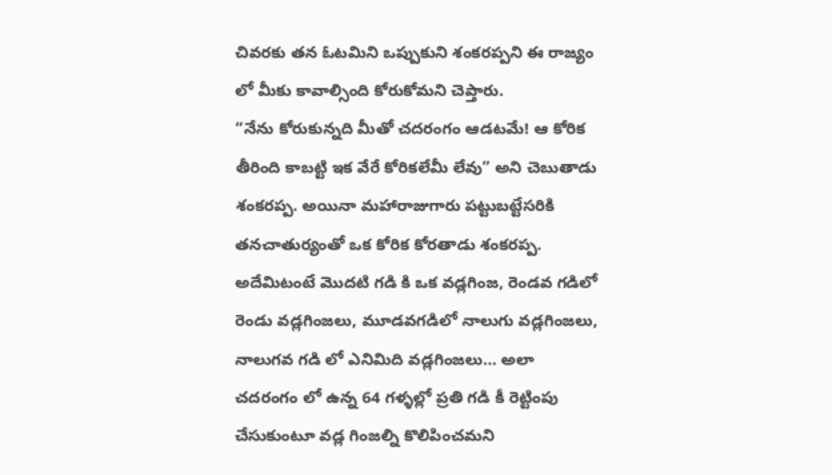చివరకు తన ఓటమిని ఒప్పుకుని శంకరప్పని ఈ రాజ్యం లో మీకు కావాల్సింది కోరుకోమని చెప్తారు.
“నేను కోరుకున్నది మీతో చదరంగం ఆడటమే! ఆ కోరిక తీరింది కాబట్టి ఇక వేరే కోరికలేమీ లేవు” అని చెబుతాడు శంకరప్ప. అయినా మహారాజుగారు పట్టుబట్టేసరికి తనచాతుర్యంతో ఒక కోరిక కోరతాడు శంకరప్ప. అదేమిటంటే మొదటి గడి కి ఒక వడ్లగింజ, రెండవ గడిలో రెండు వడ్లగింజలు, మూడవగడిలో నాలుగు వడ్లగింజలు, నాలుగవ గడి లో ఎనిమిది వడ్లగింజలు… అలా చదరంగం లో ఉన్న 64 గళ్ళల్లో ప్రతి గడి కీ రెట్టింపు చేసుకుంటూ వడ్ల గింజల్ని కొలిపించమని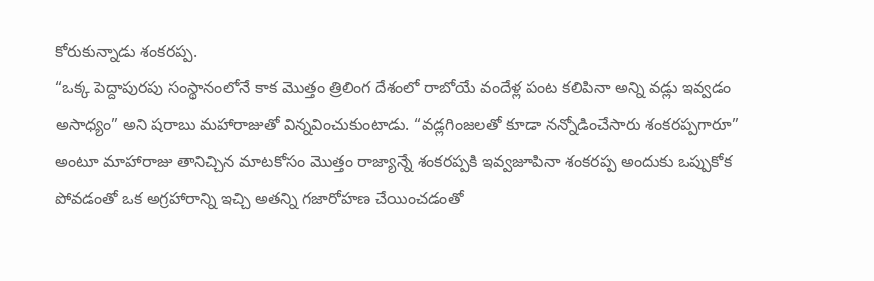కోరుకున్నాడు శంకరప్ప.
“ఒక్క పెద్దాపురపు సంస్థానంలోనే కాక మొత్తం త్రిలింగ దేశంలో రాబోయే వందేళ్ల పంట కలిపినా అన్ని వడ్లు ఇవ్వడం అసాధ్యం” అని షరాబు మహారాజుతో విన్నవించుకుంటాడు. “వడ్లగింజలతో కూడా నన్నోడించేసారు శంకరప్పగారూ” అంటూ మాహారాజు తానిచ్చిన మాటకోసం మొత్తం రాజ్యాన్నే శంకరప్పకి ఇవ్వజూపినా శంకరప్ప అందుకు ఒప్పుకోక పోవడంతో ఒక అగ్రహారాన్ని ఇచ్చి అతన్ని గజారోహణ చేయించడంతో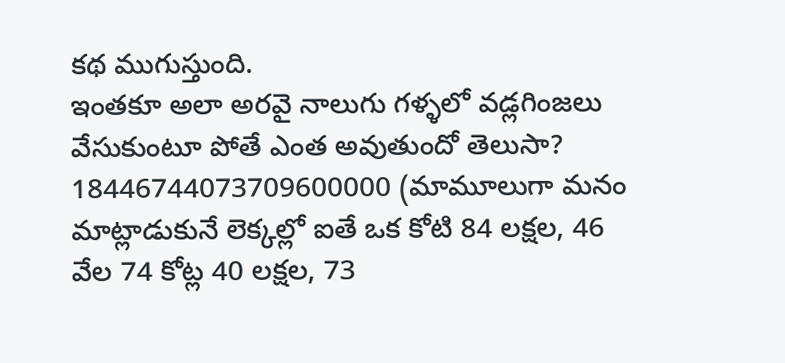కథ ముగుస్తుంది.
ఇంతకూ అలా అరవై నాలుగు గళ్ళలో వడ్లగింజలు వేసుకుంటూ పోతే ఎంత అవుతుందో తెలుసా? 18446744073709600000 (మామూలుగా మనం మాట్లాడుకునే లెక్కల్లో ఐతే ఒక కోటి 84 లక్షల, 46 వేల 74 కోట్ల 40 లక్షల, 73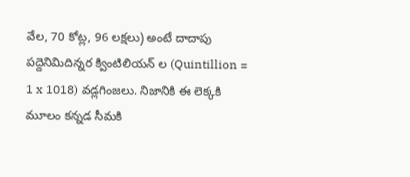వేల, 70 కోట్ల, 96 లక్షలు) అంటే దాదాపు పద్దెనిమిదిన్నర క్వింటిలియన్ ల (Quintillion = 1 x 1018) వడ్లగింజలు. నిజానికి ఈ లెక్కకి మూలం కన్నడ సీమకి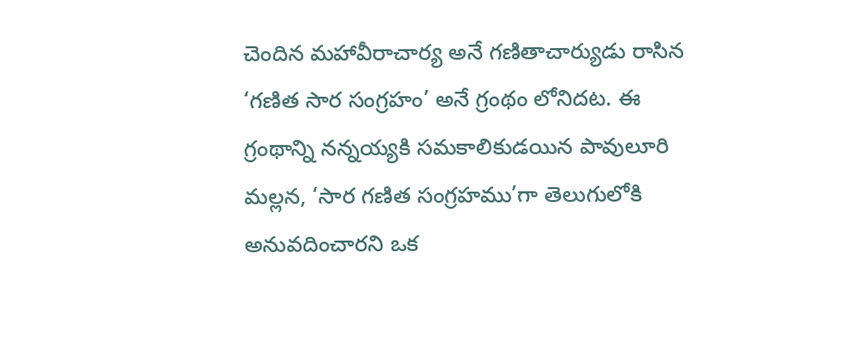చెందిన మహావీరాచార్య అనే గణితాచార్యుడు రాసిన ‘గణిత సార సంగ్రహం’ అనే గ్రంథం లోనిదట. ఈ గ్రంథాన్ని నన్నయ్యకి సమకాలికుడయిన పావులూరి మల్లన, ‘సార గణిత సంగ్రహము’గా తెలుగులోకి అనువదించారని ఒక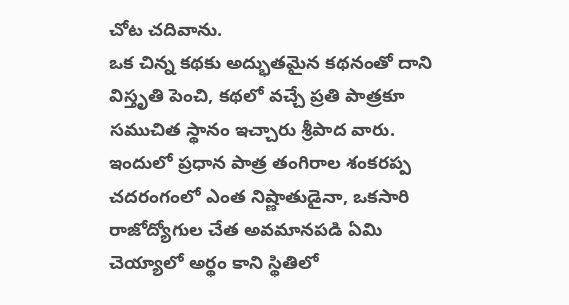చోట చదివాను.
ఒక చిన్న కథకు అద్భుతమైన కథనంతో దాని విస్తృతి పెంచి, కథలో వచ్చే ప్రతి పాత్రకూ సముచిత స్థానం ఇచ్చారు శ్రీపాద వారు. ఇందులో ప్రధాన పాత్ర తంగిరాల శంకరప్ప చదరంగంలో ఎంత నిష్ణాతుడైనా, ఒకసారి రాజోద్యోగుల చేత అవమానపడి ఏమి చెయ్యాలో అర్థం కాని స్థితిలో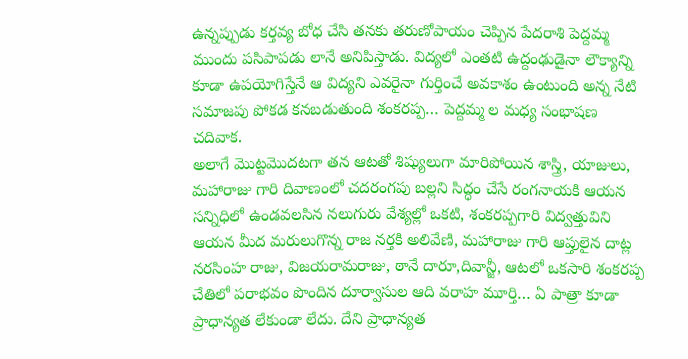ఉన్నప్పుడు కర్తవ్య బోధ చేసి తనకు తరుణోపాయం చెప్పిన పేదరాశి పెద్దమ్మ ముందు పసిపాపడు లానే అనిపిస్తాడు. విద్యలో ఎంతటి ఉద్దంఢుడైనా లౌక్యాన్ని కూడా ఉపయోగిస్తేనే ఆ విద్యని ఎవరైనా గుర్తించే అవకాశం ఉంటుంది అన్న నేటి సమాజపు పోకడ కనబడుతుంది శంకరప్ప… పెద్దమ్మ ల మధ్య సంభాషణ చదివాక.
అలాగే మొట్టమొదటగా తన ఆటతో శిష్యులుగా మారిపోయిన శాస్త్రి, యాజులు, మహారాజు గారి దివాణంలో చదరంగపు బల్లని సిద్ధం చేసే రంగనాయకి ఆయన సన్నిధిలో ఉండవలసిన నలుగురు వేశ్యల్లో ఒకటి, శంకరప్పగారి విద్వత్తువిని ఆయన మీద మరులుగొన్న రాజ నర్తకి అలివేణి, మహారాజు గారి ఆప్తులైన దాట్ల నరసింహ రాజు, విజయరామరాజు, ఠానే దారూ,దివాన్జీ, ఆటలో ఒకసారి శంకరప్ప చేతిలో పరాభవం పొందిన దూర్వాసుల ఆది వరాహ మూర్తి… ఏ పాత్రా కూడా ప్రాధాన్యత లేకుండా లేదు. దేని ప్రాధాన్యత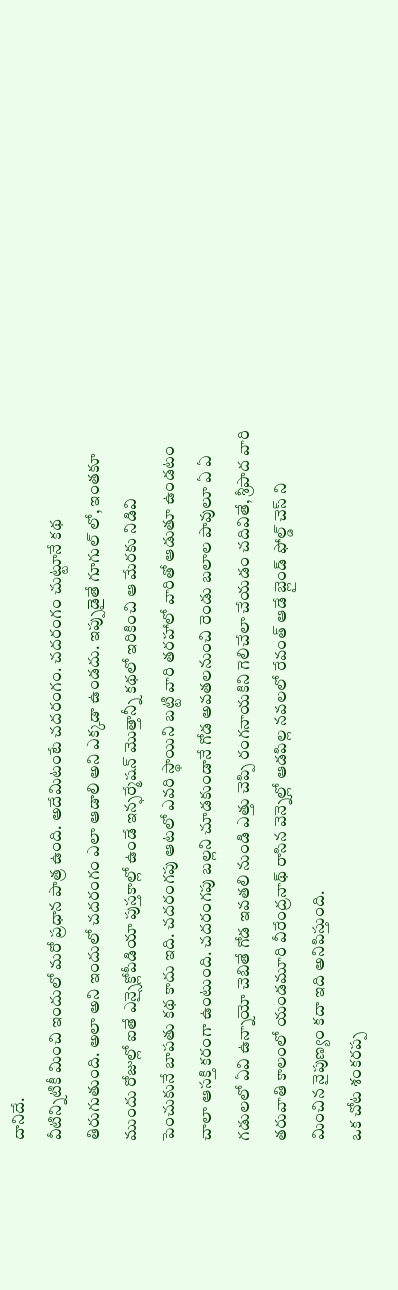దానిదే.
వీటిన్నిటికీ మించి ఇందులో మరో ప్రధాన పాత్ర ఉంది. అదేమిటంటే చదరంగం. చదరంగం చుట్టూనే కథ తిరుగుతుంది. అలా అని ఇందులో చదరంగం ఎలా ఆడాలి అని ఎక్కడా ఉండదు. ఇప్పుడైతే గూగుల్ లో, ఇంతకూ ముందు రోజుల్లో ఐతే ఎన్సైక్లోపీడియా పుస్తకాల్లో ఉండే ఇన్ఫర్మేషన్ మొత్తాన్నీ కథలో ఇరికించి ఆ మేరకు నిడివి పెంచుకునే బాపతు కథ కాదు ఇది. చదరంగపు ఆటలో ఎవరి స్థాయిని బట్టి వారి తరహాలో వారితో ఆడుతూ ఉండటం చాలా ఆసక్తి కరంగా ఉంటుంది. చదరంగపు బల్లని చూడకుండానే గోడ అవతలనుంచి రెండు బలాల పావులూ ఏ ఏ గడులలో ఏవి ఉన్నాయో చెబితే గోడ ఇవతలి నుండి ఎత్తు చెప్పి రంగనాయకిని గెలిచేలా చేయడం చదివితే, శ్రీపాద వారి తరువాతి కాలంలో యండమూరి వీరేంద్రనాథ్ రాసిన వెన్నెల్లో ఆడపిల్ల నవలలో రేవంత్ ఆడే బ్లైండ్ ఫోల్డ్ చెస్ ని మించిన నైపుణ్యం కదా ఇది అనిపిస్తుంది.
ఒక చోట శంకరప్ప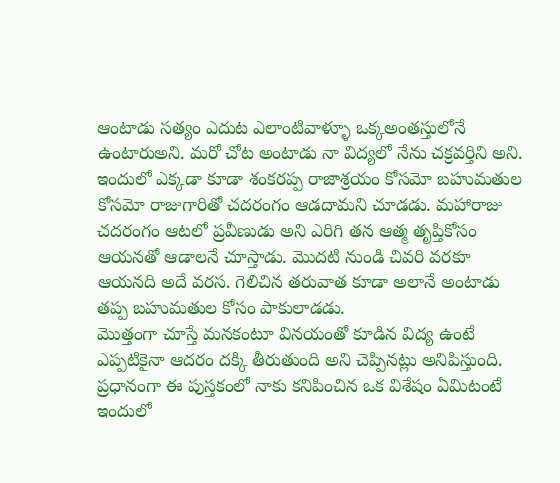ఆంటాడు సత్యం ఎదుట ఎలాంటివాళ్ళూ ఒక్కఅంతస్తులోనే ఉంటారుఅని. మరో చోట అంటాడు నా విద్యలో నేను చక్రవర్తిని అని. ఇందులో ఎక్కడా కూడా శంకరప్ప రాజాశ్రయం కోసమో బహుమతుల కోసమో రాజుగారితో చదరంగం ఆడదామని చూడడు. మహారాజు చదరంగం ఆటలో ప్రవీణుడు అని ఎరిగి తన ఆత్మ తృప్తికోసం ఆయనతో ఆడాలనే చూస్తాడు. మొదటి నుండి చివరి వరకూ ఆయనది అదే వరస. గెలిచిన తరువాత కూడా అలానే అంటాడు తప్ప బహుమతుల కోసం పాకులాడడు.
మొత్తంగా చూస్తే మనకంటూ వినయంతో కూడిన విద్య ఉంటే ఎప్పటికైనా ఆదరం దక్కి తీరుతుంది అని చెప్పినట్లు అనిపిస్తుంది.
ప్రధానంగా ఈ పుస్తకంలో నాకు కనిపించిన ఒక విశేషం ఏమిటంటే ఇందులో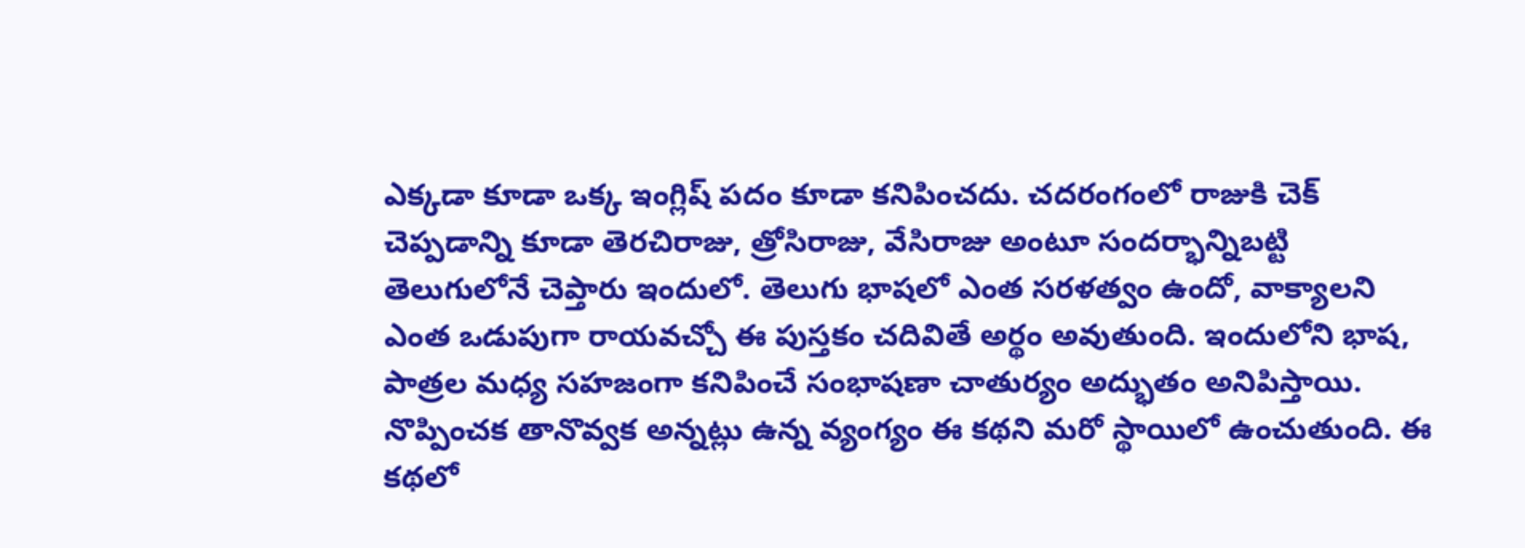ఎక్కడా కూడా ఒక్క ఇంగ్లిష్ పదం కూడా కనిపించదు. చదరంగంలో రాజుకి చెక్ చెప్పడాన్ని కూడా తెరచిరాజు, త్రోసిరాజు, వేసిరాజు అంటూ సందర్భాన్నిబట్టి తెలుగులోనే చెప్తారు ఇందులో. తెలుగు భాషలో ఎంత సరళత్వం ఉందో, వాక్యాలని ఎంత ఒడుపుగా రాయవచ్చో ఈ పుస్తకం చదివితే అర్థం అవుతుంది. ఇందులోని భాష, పాత్రల మధ్య సహజంగా కనిపించే సంభాషణా చాతుర్యం అద్భుతం అనిపిస్తాయి. నొప్పించక తానొవ్వక అన్నట్లు ఉన్న వ్యంగ్యం ఈ కథని మరో స్థాయిలో ఉంచుతుంది. ఈ కథలో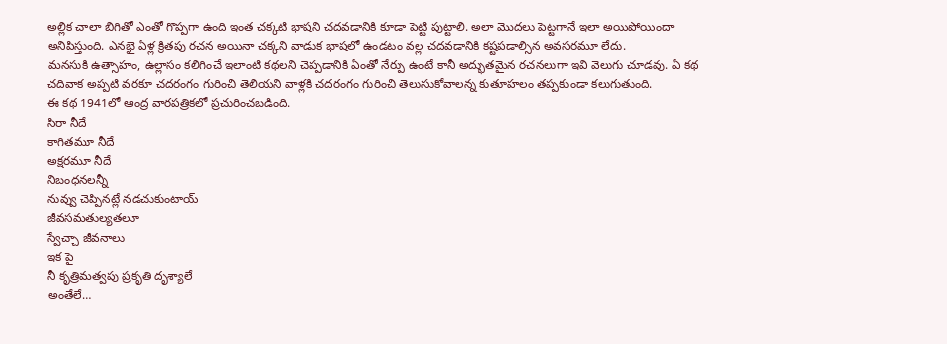అల్లిక చాలా బిగితో ఎంతో గొప్పగా ఉంది ఇంత చక్కటి భాషని చదవడానికి కూడా పెట్టి పుట్టాలి. అలా మొదలు పెట్టగానే ఇలా అయిపోయిందా అనిపిస్తుంది. ఎనభై ఏళ్ల క్రితపు రచన అయినా చక్కని వాడుక భాషలో ఉండటం వల్ల చదవడానికి కష్టపడాల్సిన అవసరమూ లేదు.
మనసుకి ఉత్సాహం, ఉల్లాసం కలిగించే ఇలాంటి కథలని చెప్పడానికి ఏంతో నేర్పు ఉంటే కానీ అద్భుతమైన రచనలుగా ఇవి వెలుగు చూడవు. ఏ కథ చదివాక అప్పటి వరకూ చదరంగం గురించి తెలియని వాళ్లకి చదరంగం గురించి తెలుసుకోవాలన్న కుతూహలం తప్పకుండా కలుగుతుంది.
ఈ కథ 1941లో ఆంద్ర వారపత్రికలో ప్రచురించబడింది.
సిరా నీదే
కాగితమూ నీదే
అక్షరమూ నీదే
నిబంధనలన్నీ
నువ్వు చెప్పినట్లే నడచుకుంటాయ్
జీవసమతుల్యతలూ
స్వేచ్చా జీవనాలు
ఇక పై
నీ కృత్రిమత్వపు ప్రకృతి దృశ్యాలే
అంతేలే…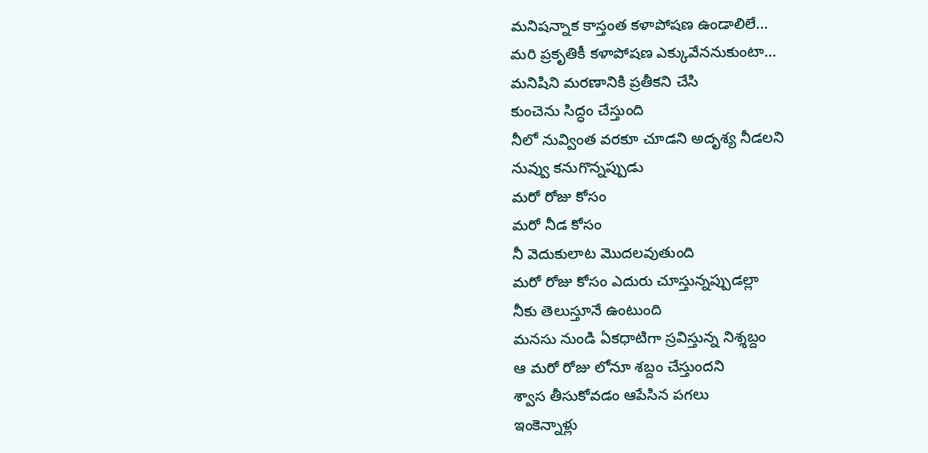మనిషన్నాక కాస్తంత కళాపోషణ ఉండాలిలే…
మరి ప్రకృతికీ కళాపోషణ ఎక్కువేననుకుంటా…
మనిషిని మరణానికి ప్రతీకని చేసి
కుంచెను సిద్ధం చేస్తుంది
నీలో నువ్వింత వరకూ చూడని అదృశ్య నీడలని
నువ్వు కనుగొన్నప్పుడు
మరో రోజు కోసం
మరో నీడ కోసం
నీ వెదుకులాట మొదలవుతుంది
మరో రోజు కోసం ఎదురు చూస్తున్నప్పుడల్లా
నీకు తెలుస్తూనే ఉంటుంది
మనసు నుండి ఏకధాటిగా స్రవిస్తున్న నిశ్శబ్దం
ఆ మరో రోజు లోనూ శబ్దం చేస్తుందని
శ్వాస తీసుకోవడం ఆపేసిన పగలు
ఇంకెన్నాళ్లు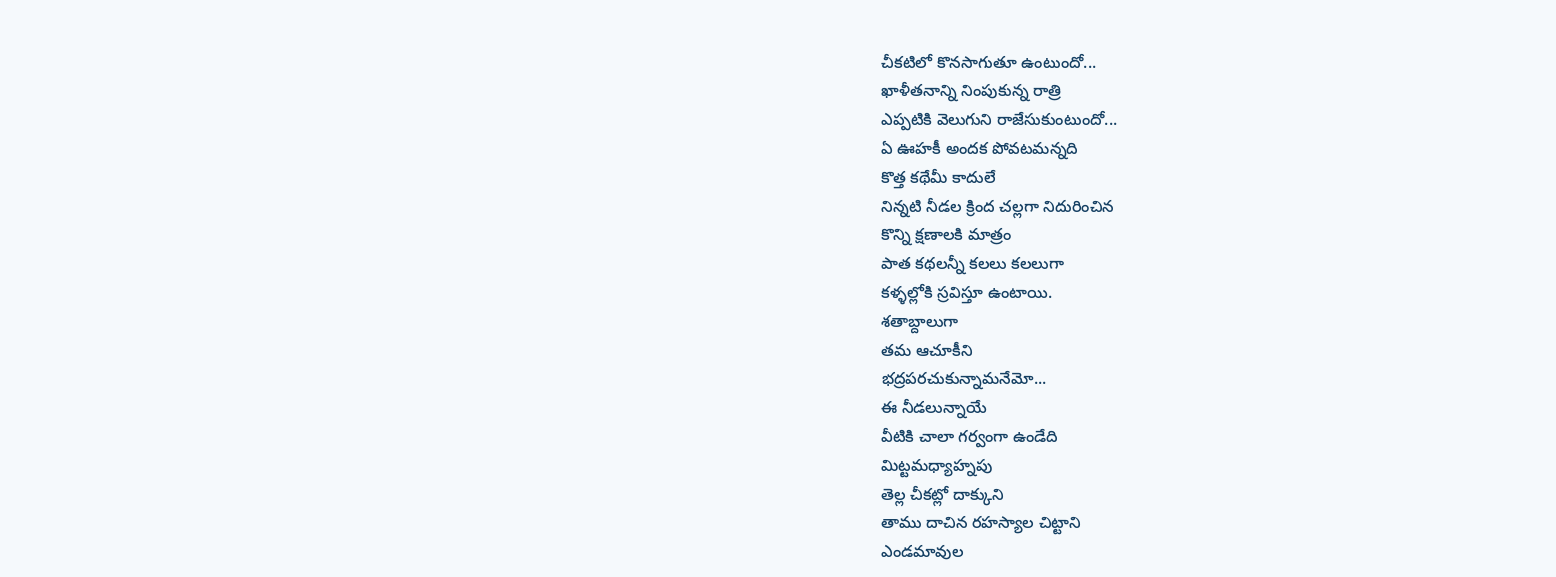చీకటిలో కొనసాగుతూ ఉంటుందో...
ఖాళీతనాన్ని నింపుకున్న రాత్రి
ఎప్పటికి వెలుగుని రాజేసుకుంటుందో...
ఏ ఊహకీ అందక పోవటమన్నది
కొత్త కథేమీ కాదులే
నిన్నటి నీడల క్రింద చల్లగా నిదురించిన
కొన్ని క్షణాలకి మాత్రం
పాత కథలన్నీ కలలు కలలుగా
కళ్ళల్లోకి స్రవిస్తూ ఉంటాయి.
శతాబ్దాలుగా
తమ ఆచూకీని
భద్రపరచుకున్నామనేమో...
ఈ నీడలున్నాయే
వీటికి చాలా గర్వంగా ఉండేది
మిట్టమధ్యాహ్నపు
తెల్ల చీకట్లో దాక్కుని
తాము దాచిన రహస్యాల చిట్టాని
ఎండమావుల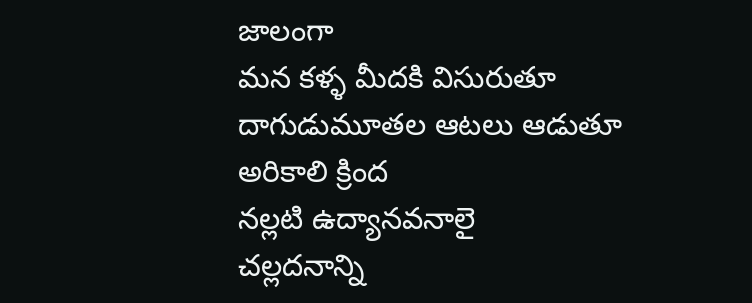జాలంగా
మన కళ్ళ మీదకి విసురుతూ
దాగుడుమూతల ఆటలు ఆడుతూ
అరికాలి క్రింద
నల్లటి ఉద్యానవనాలై
చల్లదనాన్ని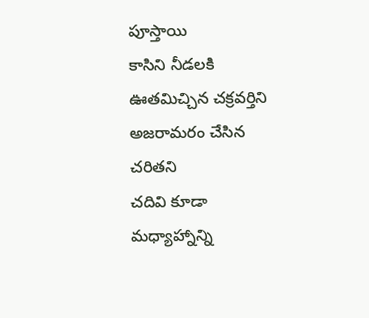పూస్తాయి
కాసిని నీడలకి ఊతమిచ్చిన చక్రవర్తిని
అజరామరం చేసిన చరితని
చదివి కూడా
మధ్యాహ్నాన్ని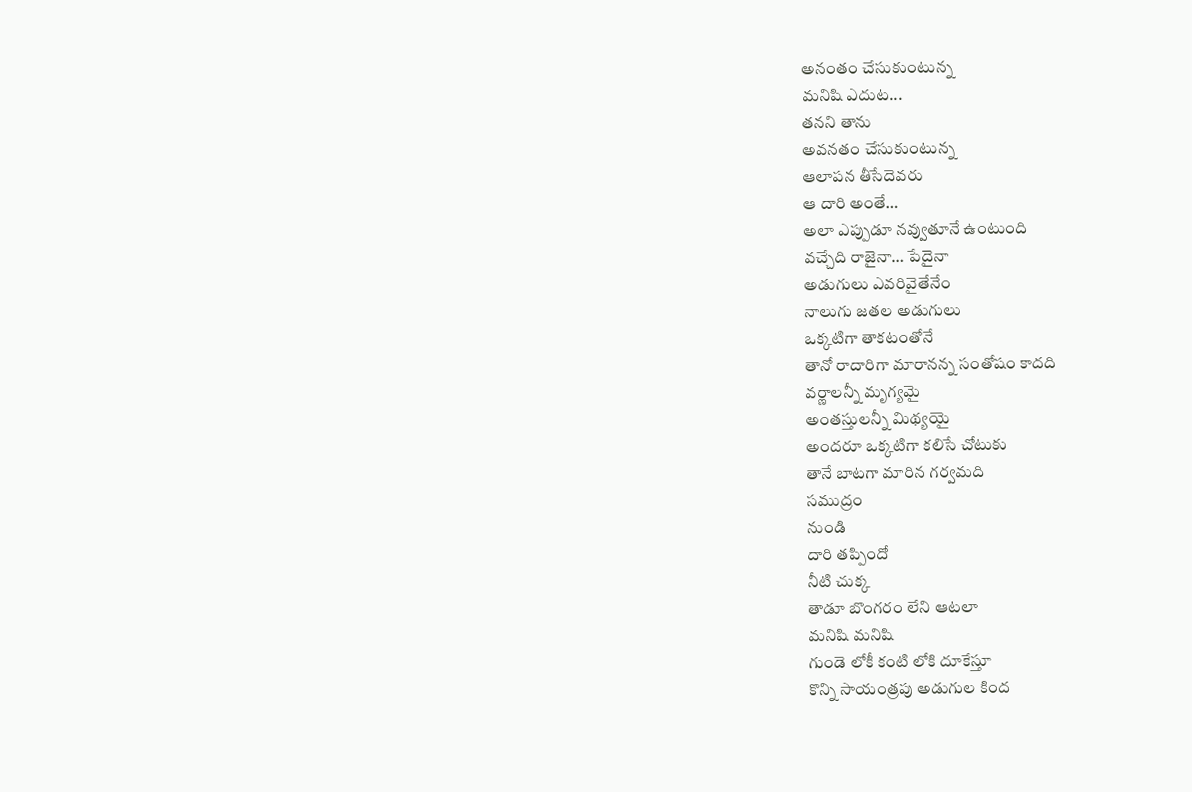అనంతం చేసుకుంటున్న
మనిషి ఎదుట...
తనని తాను
అవనతం చేసుకుంటున్న
ఆలాపన తీసేదెవరు
ఆ దారి అంతే…
అలా ఎప్పుడూ నవ్వుతూనే ఉంటుంది
వచ్చేది రాజైనా… పేదైనా
అడుగులు ఎవరివైతేనేం
నాలుగు జతల అడుగులు
ఒక్కటిగా తాకటంతోనే
తానో రాదారిగా మారానన్న సంతోషం కాదది
వర్ణాలన్నీ మృగ్యమై
అంతస్తులన్నీ మిథ్యయై
అందరూ ఒక్కటిగా కలిసే చోటుకు
తానే బాటగా మారిన గర్వమది
సముద్రం
నుండి
దారి తప్పిందో
నీటి చుక్క
తాడూ బొంగరం లేని ఆటలా
మనిషి మనిషి
గుండె లోకీ కంటి లోకి దూకేస్తూ
కొన్ని సాయంత్రపు అడుగుల కింద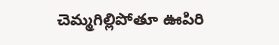చెమ్మగిల్లిపోతూ ఊపిరి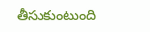తీసుకుంటుంది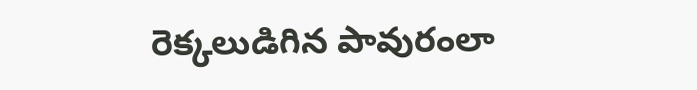రెక్కలుడిగిన పావురంలా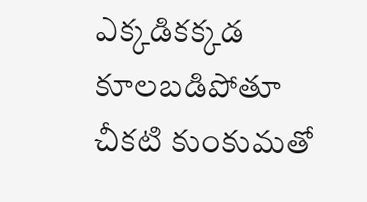ఎక్కడికక్కడ కూలబడిపోతూ
చీకటి కుంకుమతో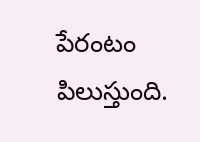పేరంటం
పిలుస్తుంది.